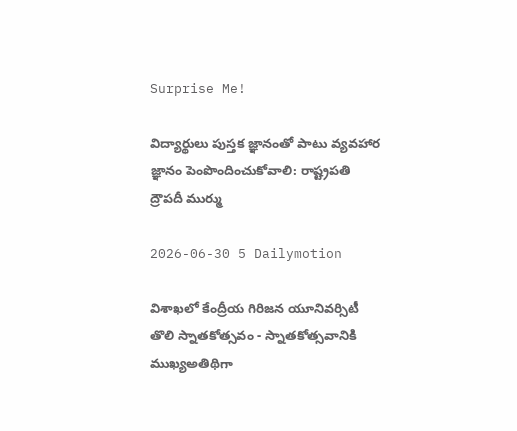Surprise Me!

విద్యార్థులు పుస్తక జ్ఞానంతో పాటు వ్యవహార జ్ఞానం పెంపొందించుకోవాలి: రాష్ట్రపతి ద్రౌపదీ ముర్ము

2026-06-30 5 Dailymotion

విశాఖలో కేంద్రీయ గిరిజన యూనివర్సిటీ తొలి స్నాతకోత్సవం - స్నాతకోత్సవానికి ముఖ్యఅతిథిగా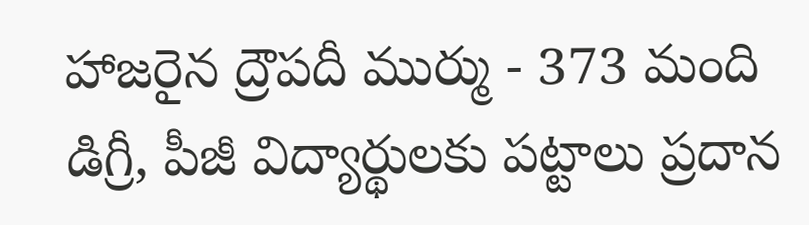హాజరైన ద్రౌపదీ ముర్ము - 373 మంది డిగ్రీ, పీజీ విద్యార్థులకు పట్టాలు ప్రదాన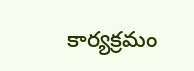కార్యక్రమం